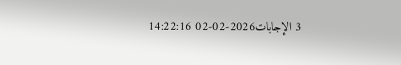3 الإجابات2026-02-02 14:22:16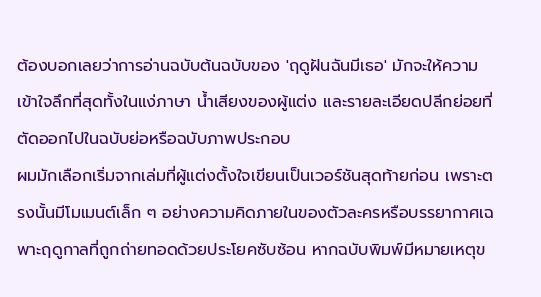ต้องบอกเลยว่าการอ่านฉบับต้นฉบับของ 'ฤดูฝันฉันมีเธอ' มักจะให้ความเข้าใจลึกที่สุดทั้งในแง่ภาษา น้ำเสียงของผู้แต่ง และรายละเอียดปลีกย่อยที่ตัดออกไปในฉบับย่อหรือฉบับภาพประกอบ
ผมมักเลือกเริ่มจากเล่มที่ผู้แต่งตั้งใจเขียนเป็นเวอร์ชันสุดท้ายก่อน เพราะตรงนั้นมีโมเมนต์เล็ก ๆ อย่างความคิดภายในของตัวละครหรือบรรยากาศเฉพาะฤดูกาลที่ถูกถ่ายทอดด้วยประโยคซับซ้อน หากฉบับพิมพ์มีหมายเหตุข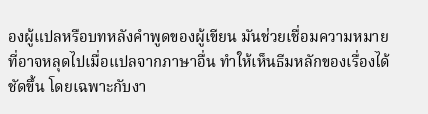องผู้แปลหรือบทหลังคำพูดของผู้เขียน มันช่วยเชื่อมความหมายที่อาจหลุดไปเมื่อแปลจากภาษาอื่น ทำให้เห็นธีมหลักของเรื่องได้ชัดขึ้น โดยเฉพาะกับงา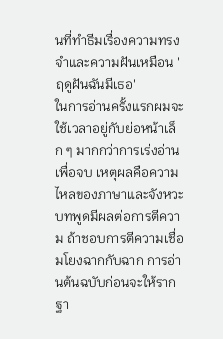นที่ทำธีมเรื่องความทรงจำและความฝันเหมือน 'ฤดูฝันฉันมีเธอ'
ในการอ่านครั้งแรกผมจะใช้เวลาอยู่กับย่อหน้าเล็ก ๆ มากกว่าการเร่งอ่านเพื่อจบ เหตุผลคือความไหลของภาษาและจังหวะบทพูดมีผลต่อการตีความ ถ้าชอบการตีความเชื่อมโยงฉากกับฉาก การอ่านต้นฉบับก่อนจะให้รากฐา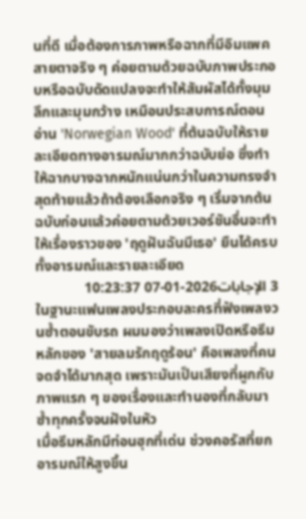นที่ดี เมื่อต้องการภาพหรือฉากที่มีอิมแพคสายตาจริง ๆ ค่อยตามด้วยฉบับภาพประกอบหรือฉบับดัดแปลงจะทำให้สัมผัสได้ทั้งมุมลึกและมุมกว้าง เหมือนประสบการณ์ตอนอ่าน 'Norwegian Wood' ที่ต้นฉบับให้รายละเอียดทางอารมณ์มากกว่าฉบับย่อ ซึ่งทำให้ฉากบางฉากหนักแน่นกว่าในความทรงจำ สุดท้ายแล้วถ้าต้องเลือกจริง ๆ เริ่มจากต้นฉบับก่อนแล้วค่อยตามด้วยเวอร์ชันอื่นจะทำให้เรื่องราวของ 'ฤดูฝันฉันมีเธอ' ยืนได้ครบทั้งอารมณ์และรายละเอียด
3 الإجابات2026-01-07 10:23:37
ในฐานะแฟนเพลงประกอบละครที่ฟังเพลงวนซ้ำตอนขับรถ ผมมองว่าเพลงเปิดหรือธีมหลักของ 'สายลมรักฤดูร้อน' คือเพลงที่คนจดจำได้มากสุด เพราะมันเป็นเสียงที่ผูกกับภาพแรก ๆ ของเรื่องและทำนองที่กลับมาซ้ำทุกครั้งจนฝังในหัว
เมื่อธีมหลักมีท่อนฮุกที่เด่น ช่วงคอรัสที่ยกอารมณ์ให้สูงขึ้น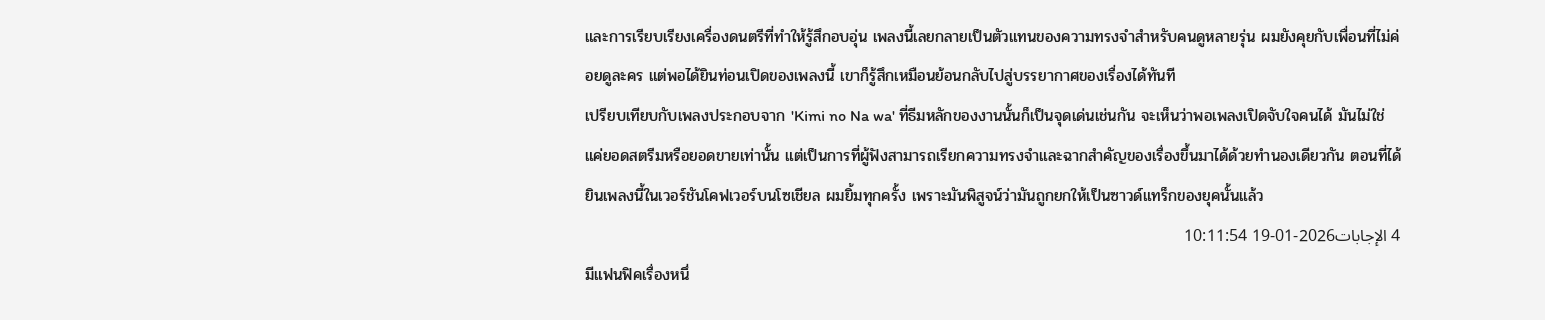และการเรียบเรียงเครื่องดนตรีที่ทำให้รู้สึกอบอุ่น เพลงนี้เลยกลายเป็นตัวแทนของความทรงจำสำหรับคนดูหลายรุ่น ผมยังคุยกับเพื่อนที่ไม่ค่อยดูละคร แต่พอได้ยินท่อนเปิดของเพลงนี้ เขาก็รู้สึกเหมือนย้อนกลับไปสู่บรรยากาศของเรื่องได้ทันที
เปรียบเทียบกับเพลงประกอบจาก 'Kimi no Na wa' ที่ธีมหลักของงานนั้นก็เป็นจุดเด่นเช่นกัน จะเห็นว่าพอเพลงเปิดจับใจคนได้ มันไม่ใช่แค่ยอดสตรีมหรือยอดขายเท่านั้น แต่เป็นการที่ผู้ฟังสามารถเรียกความทรงจำและฉากสำคัญของเรื่องขึ้นมาได้ด้วยทำนองเดียวกัน ตอนที่ได้ยินเพลงนี้ในเวอร์ชันโคฟเวอร์บนโซเชียล ผมยิ้มทุกครั้ง เพราะมันพิสูจน์ว่ามันถูกยกให้เป็นซาวด์แทร็กของยุคนั้นแล้ว
4 الإجابات2026-01-19 10:11:54
มีแฟนฟิคเรื่องหนึ่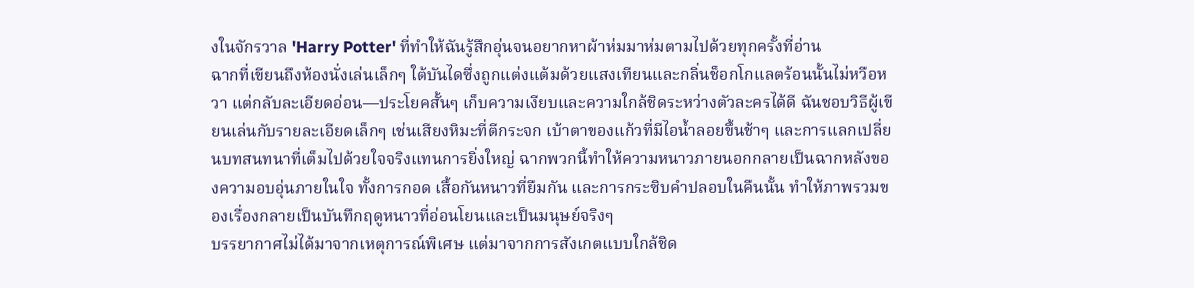งในจักรวาล 'Harry Potter' ที่ทำให้ฉันรู้สึกอุ่นจนอยากหาผ้าห่มมาห่มตามไปด้วยทุกครั้งที่อ่าน
ฉากที่เขียนถึงห้องนั่งเล่นเล็กๆ ใต้บันไดซึ่งถูกแต่งแต้มด้วยแสงเทียนและกลิ่นช็อกโกแลตร้อนนั้นไม่หวือหวา แต่กลับละเอียดอ่อน—ประโยคสั้นๆ เก็บความเงียบและความใกล้ชิดระหว่างตัวละครได้ดี ฉันชอบวิธีผู้เขียนเล่นกับรายละเอียดเล็กๆ เช่นเสียงหิมะที่ตีกระจก เบ้าตาของแก้วที่มีไอน้ำลอยขึ้นช้าๆ และการแลกเปลี่ยนบทสนทนาที่เต็มไปด้วยใจจริงแทนการยิ่งใหญ่ ฉากพวกนี้ทำให้ความหนาวภายนอกกลายเป็นฉากหลังของความอบอุ่นภายในใจ ทั้งการกอด เสื้อกันหนาวที่ยืมกัน และการกระซิบคำปลอบในคืนนั้น ทำให้ภาพรวมของเรื่องกลายเป็นบันทึกฤดูหนาวที่อ่อนโยนและเป็นมนุษย์จริงๆ
บรรยากาศไม่ได้มาจากเหตุการณ์พิเศษ แต่มาจากการสังเกตแบบใกล้ชิด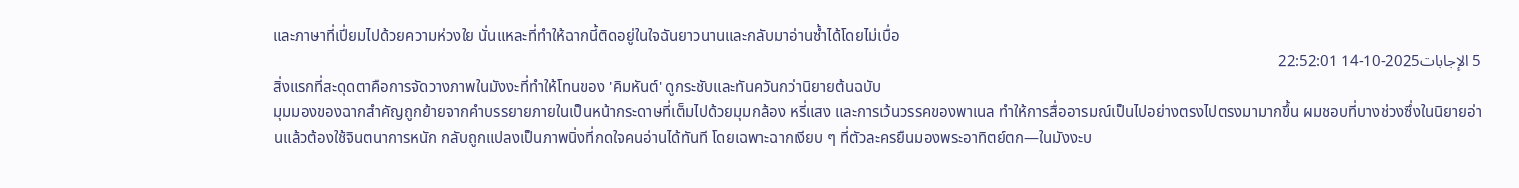และภาษาที่เปี่ยมไปด้วยความห่วงใย นั่นแหละที่ทำให้ฉากนี้ติดอยู่ในใจฉันยาวนานและกลับมาอ่านซ้ำได้โดยไม่เบื่อ
5 الإجابات2025-10-14 22:52:01
สิ่งแรกที่สะดุดตาคือการจัดวางภาพในมังงะที่ทำให้โทนของ 'คิมหันต์' ดูกระชับและทันควันกว่านิยายต้นฉบับ
มุมมองของฉากสำคัญถูกย้ายจากคำบรรยายภายในเป็นหน้ากระดาษที่เต็มไปด้วยมุมกล้อง หรี่แสง และการเว้นวรรคของพาเนล ทำให้การสื่ออารมณ์เป็นไปอย่างตรงไปตรงมามากขึ้น ผมชอบที่บางช่วงซึ่งในนิยายอ่านแล้วต้องใช้จินตนาการหนัก กลับถูกแปลงเป็นภาพนิ่งที่กดใจคนอ่านได้ทันที โดยเฉพาะฉากเงียบ ๆ ที่ตัวละครยืนมองพระอาทิตย์ตก—ในมังงะบ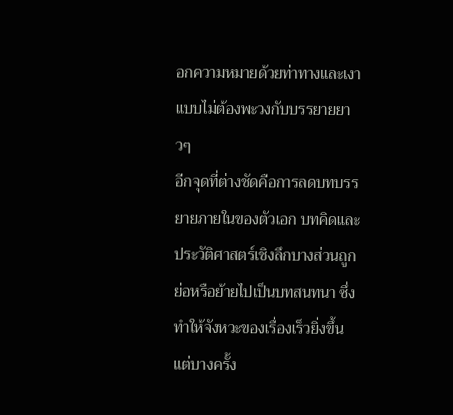อกความหมายด้วยท่าทางและเงาแบบไม่ต้องพะวงกับบรรยายยาวๆ
อีกจุดที่ต่างชัดคือการลดบทบรรยายภายในของตัวเอก บทคิดและประวัติศาสตร์เชิงลึกบางส่วนถูกย่อหรือย้ายไปเป็นบทสนทนา ซึ่งทำให้จังหวะของเรื่องเร็วยิ่งขึ้น แต่บางครั้ง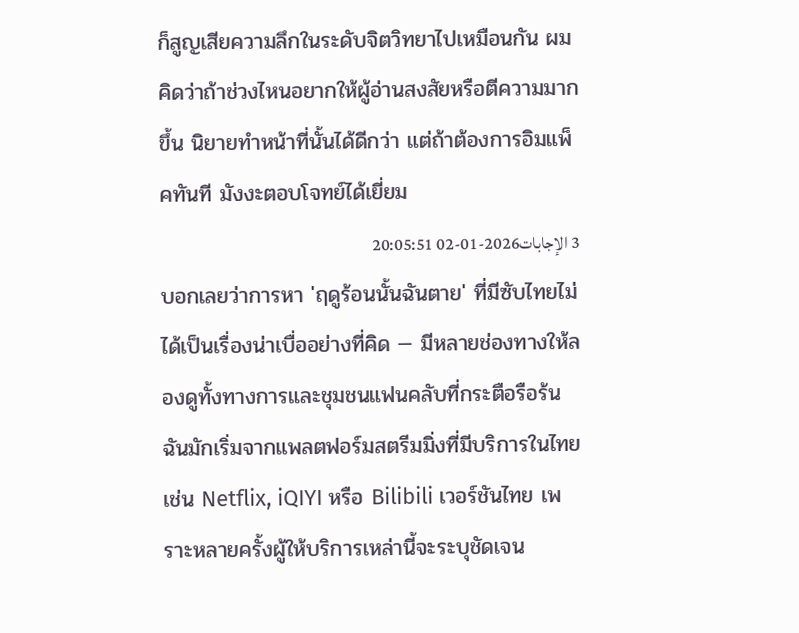ก็สูญเสียความลึกในระดับจิตวิทยาไปเหมือนกัน ผมคิดว่าถ้าช่วงไหนอยากให้ผู้อ่านสงสัยหรือตีความมากขึ้น นิยายทำหน้าที่นั้นได้ดีกว่า แต่ถ้าต้องการอิมแพ็คทันที มังงะตอบโจทย์ได้เยี่ยม
3 الإجابات2026-01-02 20:05:51
บอกเลยว่าการหา 'ฤดูร้อนนั้นฉันตาย' ที่มีซับไทยไม่ได้เป็นเรื่องน่าเบื่ออย่างที่คิด — มีหลายช่องทางให้ลองดูทั้งทางการและชุมชนแฟนคลับที่กระตือรือร้น
ฉันมักเริ่มจากแพลตฟอร์มสตรีมมิ่งที่มีบริการในไทย เช่น Netflix, iQIYI หรือ Bilibili เวอร์ชันไทย เพราะหลายครั้งผู้ให้บริการเหล่านี้จะระบุชัดเจน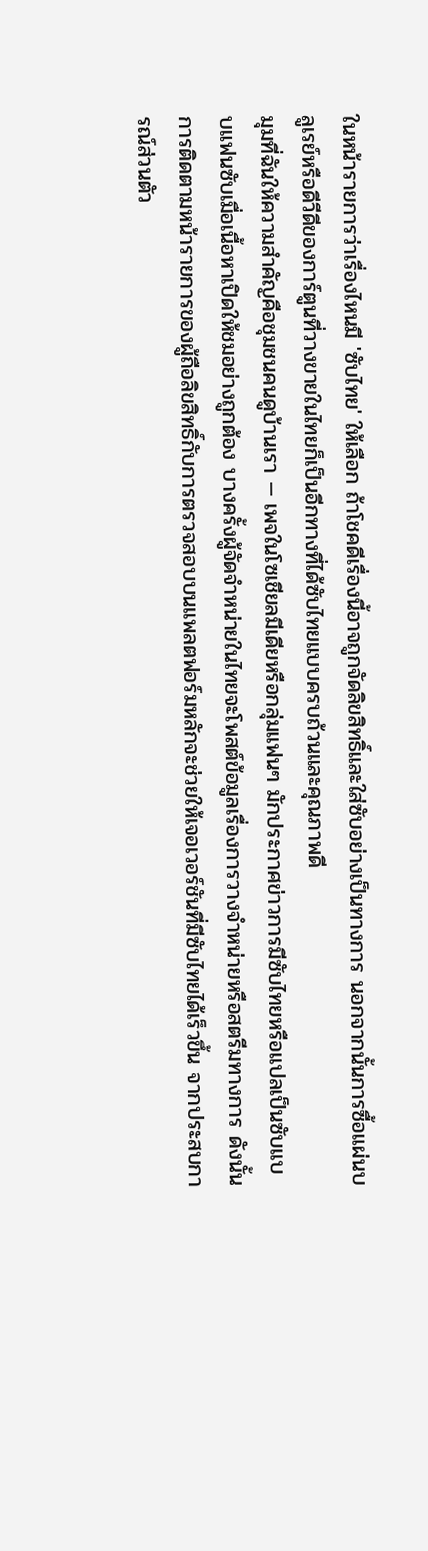ในหน้ารายการว่าเรื่องไหนมี 'ซับไทย' ให้เลือก ถ้าโชคดีเรื่องนี้อาจถูกจัดลิขสิทธิ์และใส่ซับอย่างเป็นทางการ นอกจากนั้นการซื้อแผ่นบลูเรย์หรือดีวีดีของการ์ตูนที่วางขายในไทยก็เป็นอีกทางที่ได้ซับไทยแบบครบถ้วนและคุณภาพดี
มุมที่ฉันให้ความสำคัญคือชุมชนคนดูบ้านเรา — เพจในโซเชียลมีเดียหรือกลุ่มแฟนๆ มักประกาศข่าวการมีซับไทยหรือแปลเป็นซับแบบแฟนซับเมื่อเนื้อหาเปิดให้ชมอย่างถูกต้อง บางครั้งผู้จัดจำหน่ายในไทยจะโพสต์ข้อมูลเรื่องการวางจำหน่ายหรือสตรีมทางการ ดังนั้นการติดตามหน้ารายการของผู้ถือลิขสิทธิ์กับการตรวจสอบบนแพลตฟอร์มหลักจะช่วยให้เจอเวอร์ชันที่มีซับไทยได้เร็วขึ้น จากประสบการณ์ส่วนตัว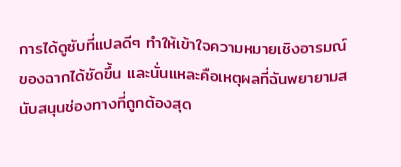การได้ดูซับที่แปลดีๆ ทำให้เข้าใจความหมายเชิงอารมณ์ของฉากได้ชัดขึ้น และนั่นแหละคือเหตุผลที่ฉันพยายามสนับสนุนช่องทางที่ถูกต้องสุด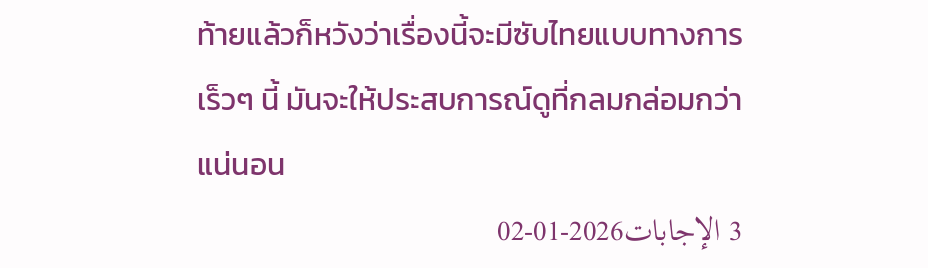ท้ายแล้วก็หวังว่าเรื่องนี้จะมีซับไทยแบบทางการเร็วๆ นี้ มันจะให้ประสบการณ์ดูที่กลมกล่อมกว่าแน่นอน
3 الإجابات2026-01-02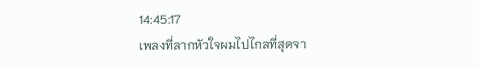14:45:17
เพลงที่ลากหัวใจผมไปไกลที่สุดจา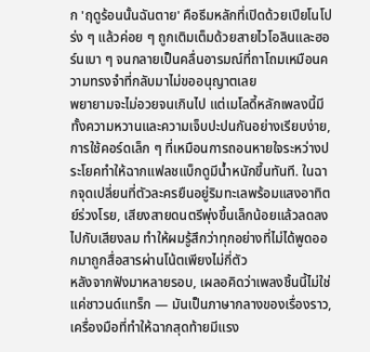ก 'ฤดูร้อนนั้นฉันตาย' คือธีมหลักที่เปิดด้วยเปียโนโปร่ง ๆ แล้วค่อย ๆ ถูกเติมเต็มด้วยสายไวโอลินและฮอร์นเบา ๆ จนกลายเป็นคลื่นอารมณ์ที่ถาโถมเหมือนความทรงจำที่กลับมาไม่ขออนุญาตเลย
พยายามจะไม่อวยจนเกินไป แต่เมโลดี้หลักเพลงนี้มีทั้งความหวานและความเจ็บปะปนกันอย่างเรียบง่าย, การใช้คอร์ดเล็ก ๆ ที่เหมือนการถอนหายใจระหว่างประโยคทำให้ฉากแฟลชแบ็กดูมีน้ำหนักขึ้นทันที. ในฉากจุดเปลี่ยนที่ตัวละครยืนอยู่ริมทะเลพร้อมแสงอาทิตย์ร่วงโรย, เสียงสายดนตรีพุ่งขึ้นเล็กน้อยแล้วลดลงไปกับเสียงลม ทำให้ผมรู้สึกว่าทุกอย่างที่ไม่ได้พูดออกมาถูกสื่อสารผ่านโน้ตเพียงไม่กี่ตัว
หลังจากฟังมาหลายรอบ, เผลอคิดว่าเพลงชิ้นนี้ไม่ใช่แค่ซาวนด์แทร็ก — มันเป็นภาษากลางของเรื่องราว, เครื่องมือที่ทำให้ฉากสุดท้ายมีแรง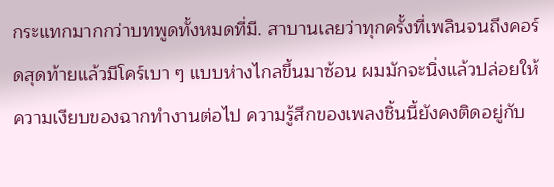กระแทกมากกว่าบทพูดทั้งหมดที่มี. สาบานเลยว่าทุกครั้งที่เพลินจนถึงคอร์ดสุดท้ายแล้วมีโคร์เบา ๆ แบบห่างไกลขึ้นมาซ้อน ผมมักจะนิ่งแล้วปล่อยให้ความเงียบของฉากทำงานต่อไป ความรู้สึกของเพลงชิ้นนี้ยังคงติดอยู่กับ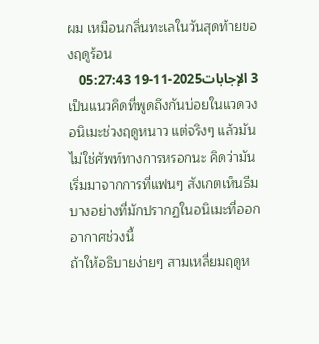ผม เหมือนกลิ่นทะเลในวันสุดท้ายของฤดูร้อน
3 الإجابات2025-11-19 05:27:43
เป็นแนวคิดที่พูดถึงกันบ่อยในแวดวงอนิเมะช่วงฤดูหนาว แต่จริงๆ แล้วมันไม่ใช่ศัพท์ทางการหรอกนะ คิดว่ามันเริ่มมาจากการที่แฟนๆ สังเกตเห็นธีมบางอย่างที่มักปรากฏในอนิเมะที่ออกอากาศช่วงนี้
ถ้าให้อธิบายง่ายๆ สามเหลี่ยมฤดูห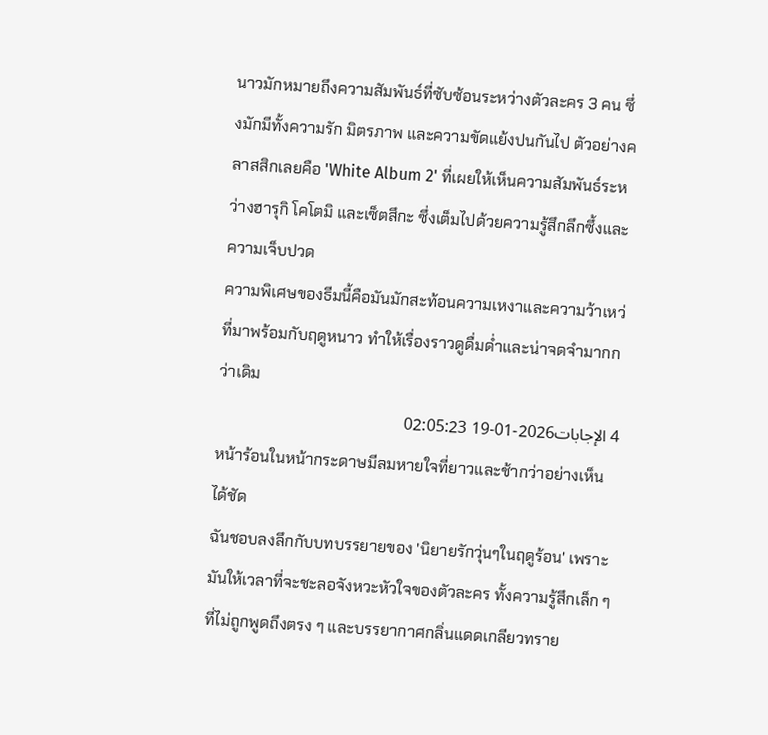นาวมักหมายถึงความสัมพันธ์ที่ซับซ้อนระหว่างตัวละคร 3 คน ซึ่งมักมีทั้งความรัก มิตรภาพ และความขัดแย้งปนกันไป ตัวอย่างคลาสสิกเลยคือ 'White Album 2' ที่เผยให้เห็นความสัมพันธ์ระหว่างฮารุกิ โคโตมิ และเซ็ตสึกะ ซึ่งเต็มไปด้วยความรู้สึกลึกซึ้งและความเจ็บปวด
ความพิเศษของธีมนี้คือมันมักสะท้อนความเหงาและความว้าเหว่ที่มาพร้อมกับฤดูหนาว ทำให้เรื่องราวดูดื่มด่ำและน่าจดจำมากกว่าเดิม
4 الإجابات2026-01-19 02:05:23
หน้าร้อนในหน้ากระดาษมีลมหายใจที่ยาวและช้ากว่าอย่างเห็นได้ชัด
ฉันชอบลงลึกกับบทบรรยายของ 'นิยายรักวุ่นๆในฤดูร้อน' เพราะมันให้เวลาที่จะชะลอจังหวะหัวใจของตัวละคร ทั้งความรู้สึกเล็ก ๆ ที่ไม่ถูกพูดถึงตรง ๆ และบรรยากาศกลิ่นแดดเกลียวทราย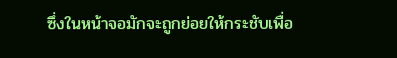ซึ่งในหน้าจอมักจะถูกย่อยให้กระชับเพื่อ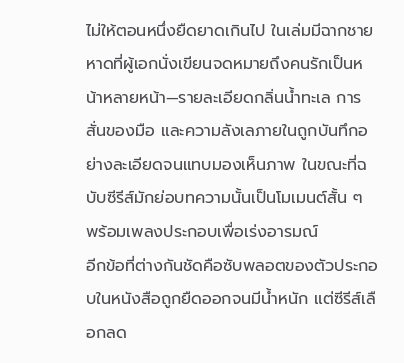ไม่ให้ตอนหนึ่งยืดยาดเกินไป ในเล่มมีฉากชายหาดที่ผู้เอกนั่งเขียนจดหมายถึงคนรักเป็นหน้าหลายหน้า—รายละเอียดกลิ่นน้ำทะเล การสั่นของมือ และความลังเลภายในถูกบันทึกอย่างละเอียดจนแทบมองเห็นภาพ ในขณะที่ฉบับซีรีส์มักย่อบทความนั้นเป็นโมเมนต์สั้น ๆ พร้อมเพลงประกอบเพื่อเร่งอารมณ์
อีกข้อที่ต่างกันชัดคือซับพลอตของตัวประกอบในหนังสือถูกยืดออกจนมีน้ำหนัก แต่ซีรีส์เลือกลด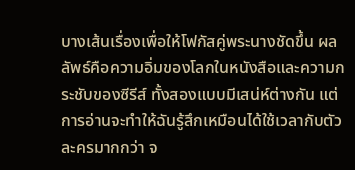บางเส้นเรื่องเพื่อให้โฟกัสคู่พระนางชัดขึ้น ผลลัพธ์คือความอิ่มของโลกในหนังสือและความกระชับของซีรีส์ ทั้งสองแบบมีเสน่ห์ต่างกัน แต่การอ่านจะทำให้ฉันรู้สึกเหมือนได้ใช้เวลากับตัวละครมากกว่า จ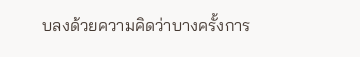บลงด้วยความคิดว่าบางครั้งการ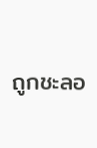ถูกชะลอ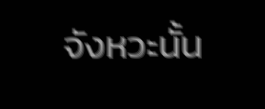จังหวะนั้น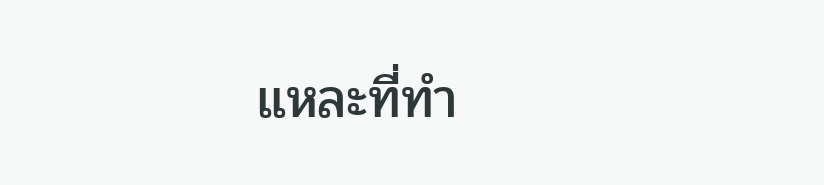แหละที่ทำ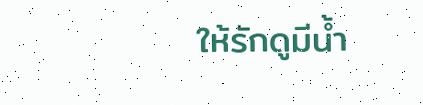ให้รักดูมีน้ำ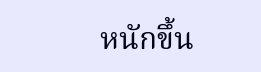หนักขึ้น